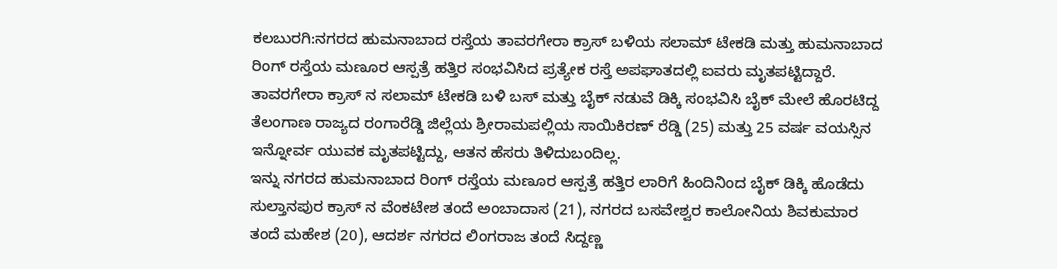ಕಲಬುರಗಿ:ನಗರದ ಹುಮನಾಬಾದ ರಸ್ತೆಯ ತಾವರಗೇರಾ ಕ್ರಾಸ್ ಬಳಿಯ ಸಲಾಮ್ ಟೇಕಡಿ ಮತ್ತು ಹುಮನಾಬಾದ ರಿಂಗ್ ರಸ್ತೆಯ ಮಣೂರ ಆಸ್ಪತ್ರೆ ಹತ್ತಿರ ಸಂಭವಿಸಿದ ಪ್ರತ್ಯೇಕ ರಸ್ತೆ ಅಪಘಾತದಲ್ಲಿ ಐವರು ಮೃತಪಟ್ಟಿದ್ದಾರೆ.
ತಾವರಗೇರಾ ಕ್ರಾಸ್ ನ ಸಲಾಮ್ ಟೇಕಡಿ ಬಳಿ ಬಸ್ ಮತ್ತು ಬೈಕ್ ನಡುವೆ ಡಿಕ್ಕಿ ಸಂಭವಿಸಿ ಬೈಕ್ ಮೇಲೆ ಹೊರಟಿದ್ದ ತೆಲಂಗಾಣ ರಾಜ್ಯದ ರಂಗಾರೆಡ್ಡಿ ಜಿಲ್ಲೆಯ ಶ್ರೀರಾಮಪಲ್ಲಿಯ ಸಾಯಿಕಿರಣ್ ರೆಡ್ಡಿ (25) ಮತ್ತು 25 ವರ್ಷ ವಯಸ್ಸಿನ ಇನ್ನೋರ್ವ ಯುವಕ ಮೃತಪಟ್ಟಿದ್ದು, ಆತನ ಹೆಸರು ತಿಳಿದುಬಂದಿಲ್ಲ.
ಇನ್ನು ನಗರದ ಹುಮನಾಬಾದ ರಿಂಗ್ ರಸ್ತೆಯ ಮಣೂರ ಆಸ್ಪತ್ರೆ ಹತ್ತಿರ ಲಾರಿಗೆ ಹಿಂದಿನಿಂದ ಬೈಕ್ ಡಿಕ್ಕಿ ಹೊಡೆದು ಸುಲ್ತಾನಪುರ ಕ್ರಾಸ್ ನ ವೆಂಕಟೇಶ ತಂದೆ ಅಂಬಾದಾಸ (21), ನಗರದ ಬಸವೇಶ್ವರ ಕಾಲೋನಿಯ ಶಿವಕುಮಾರ ತಂದೆ ಮಹೇಶ (20), ಆದರ್ಶ ನಗರದ ಲಿಂಗರಾಜ ತಂದೆ ಸಿದ್ದಣ್ಣ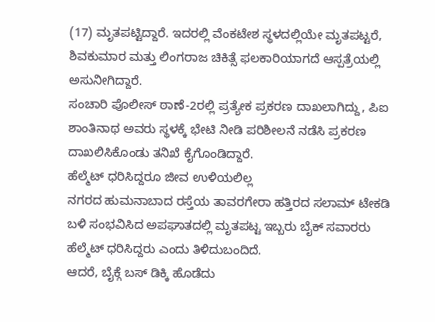(17) ಮೃತಪಟ್ಟಿದ್ದಾರೆ. ಇದರಲ್ಲಿ ವೆಂಕಟೇಶ ಸ್ಥಳದಲ್ಲಿಯೇ ಮೃತಪಟ್ಟರೆ, ಶಿವಕುಮಾರ ಮತ್ತು ಲಿಂಗರಾಜ ಚಿಕಿತ್ಸೆ ಫಲಕಾರಿಯಾಗದೆ ಆಸ್ಪತ್ರೆಯಲ್ಲಿ ಅಸುನೀಗಿದ್ದಾರೆ.
ಸಂಚಾರಿ ಪೊಲೀಸ್ ಠಾಣೆ-2ರಲ್ಲಿ ಪ್ರತ್ಯೇಕ ಪ್ರಕರಣ ದಾಖಲಾಗಿದ್ದು, ಪಿಐ ಶಾಂತಿನಾಥ ಅವರು ಸ್ಥಳಕ್ಕೆ ಭೇಟಿ ನೀಡಿ ಪರಿಶೀಲನೆ ನಡೆಸಿ ಪ್ರಕರಣ ದಾಖಲಿಸಿಕೊಂಡು ತನಿಖೆ ಕೈಗೊಂಡಿದ್ದಾರೆ.
ಹೆಲ್ಮೆಟ್ ಧರಿಸಿದ್ದರೂ ಜೀವ ಉಳಿಯಲಿಲ್ಲ
ನಗರದ ಹುಮನಾಬಾದ ರಸ್ತೆಯ ತಾವರಗೇರಾ ಹತ್ತಿರದ ಸಲಾಮ್ ಟೇಕಡಿ ಬಳಿ ಸಂಭವಿಸಿದ ಅಪಘಾತದಲ್ಲಿ ಮೃತಪಟ್ಟ ಇಬ್ಬರು ಬೈಕ್ ಸವಾರರು ಹೆಲ್ಮೆಟ್ ಧರಿಸಿದ್ದರು ಎಂದು ತಿಳಿದುಬಂದಿದೆ.
ಆದರೆ, ಬೈಕ್ಗೆ ಬಸ್ ಡಿಕ್ಕಿ ಹೊಡೆದು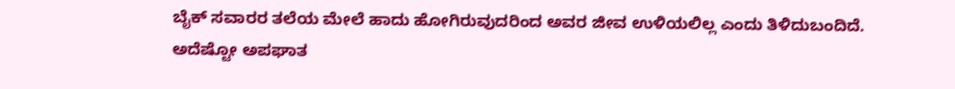ಬೈಕ್ ಸವಾರರ ತಲೆಯ ಮೇಲೆ ಹಾದು ಹೋಗಿರುವುದರಿಂದ ಅವರ ಜೀವ ಉಳಿಯಲಿಲ್ಲ ಎಂದು ತಿಳಿದುಬಂದಿದೆ. ಅದೆಷ್ಟೋ ಅಪಘಾತ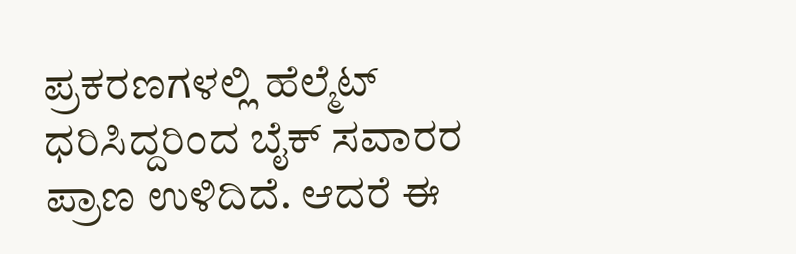ಪ್ರಕರಣಗಳಲ್ಲಿ ಹೆಲ್ಮೆಟ್ ಧರಿಸಿದ್ದರಿಂದ ಬೈಕ್ ಸವಾರರ ಪ್ರಾಣ ಉಳಿದಿದೆ. ಆದರೆ ಈ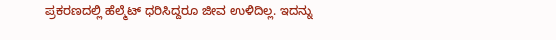ಪ್ರಕರಣದಲ್ಲಿ ಹೆಲ್ಮೆಟ್ ಧರಿಸಿದ್ದರೂ ಜೀವ ಉಳಿದಿಲ್ಲ. ಇದನ್ನು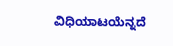ವಿಧಿಯಾಟಯೆನ್ನದೆ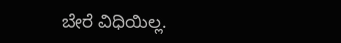ಬೇರೆ ವಿಧಿಯಿಲ್ಲ.